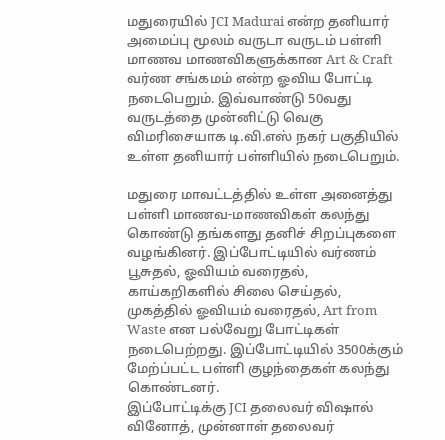மதுரையில் JCI Madurai என்ற தனியார் அமைப்பு மூலம் வருடா வருடம் பள்ளி மாணவ மாணவிகளுக்கான Art & Craft வர்ண சங்கமம் என்ற ஓவிய போட்டி நடைபெறும். இவ்வாண்டு 50வது வருடத்தை முன்னிட்டு வெகு விமரிசையாக டி.வி.எஸ் நகர் பகுதியில் உள்ள தனியார் பள்ளியில் நடைபெறும்.

மதுரை மாவட்டத்தில் உள்ள அனைத்து பள்ளி மாணவ-மாணவிகள் கலந்து கொண்டு தங்களது தனிச் சிறப்புகளை வழங்கினர். இப்போட்டியில் வர்ணம் பூசுதல், ஓவியம் வரைதல், காய்கறிகளில் சிலை செய்தல், முகத்தில் ஓவியம் வரைதல், Art from Waste என பல்வேறு போட்டிகள் நடைபெற்றது. இப்போட்டியில் 3500க்கும் மேற்ப்பட்ட பள்ளி குழந்தைகள் கலந்து கொண்டனர்.
இப்போட்டிக்கு JCI தலைவர் விஷால் வினோத், முன்னாள் தலைவர்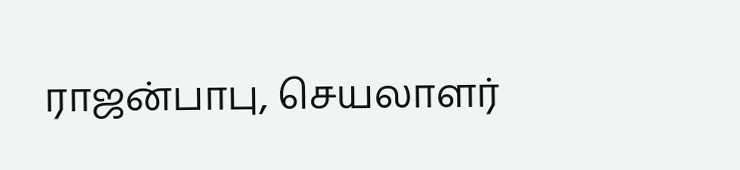ராஜன்பாபு, செயலாளர்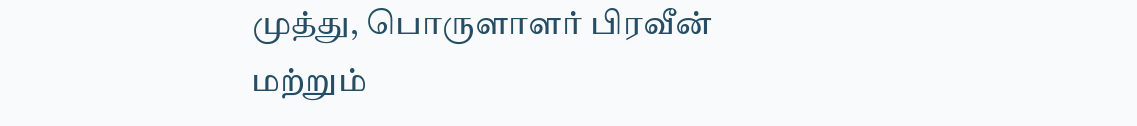முத்து, பொருளாளர் பிரவீன் மற்றும்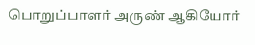பொறுப்பாளர் அருண் ஆகியோர்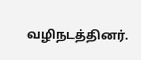வழிநடத்தினர்.